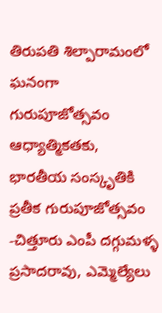తిరుపతి శిల్పారామంలో ఘనంగా గురుపూజోత్సవం
ఆధ్యాత్మికతకు, భారతీయ సంస్కృతికి ప్రతీక గురుపూజోత్సవం -చిత్తూరు ఎంపీ దగ్గుమళ్ళ ప్రసాదరావు, ఎమ్మెల్యేలు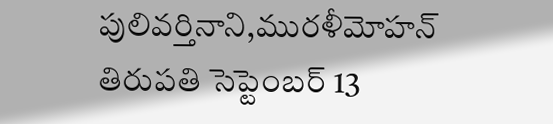పులివర్తినాని,మురళీమోహన్ తిరుపతి సెప్టెంబర్ 13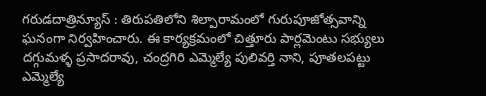గరుడదాత్రిన్యూస్ : తిరుపతిలోని శిల్పారామంలో గురుపూజోత్సవాన్ని ఘనంగా నిర్వహించారు. ఈ కార్యక్రమంలో చిత్తూరు పార్లమెంటు సభ్యులు దగ్గుమళ్ళ ప్రసాదరావు, చంద్రగిరి ఎమ్మెల్యే పులివర్తి నాని, పూతలపట్టు ఎమ్మెల్యే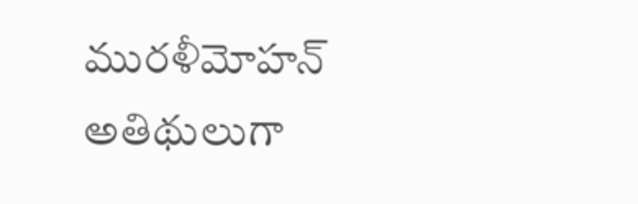మురళీమోహన్ అతిథులుగా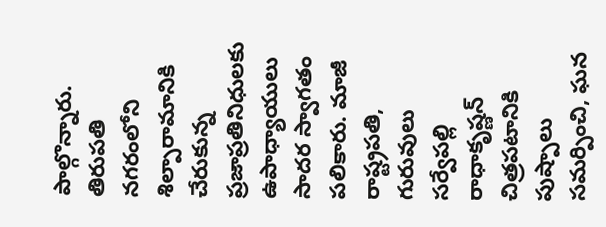పాల్గొన్నారు. తిరుపతి నగరంలోని శిల్పారామానికి చేరుకున్న ప్రజాప్రతినిధులకు ఉపాధ్యాయులు సాదర స్వాగతం పలికారు. మాజీ రాష్ట్రపతి, గురువులు సర్వేపల్లి రాధాకృష్ణన్ చిత్రపటానికి పుష్పాలు సమర్పించి, ఘన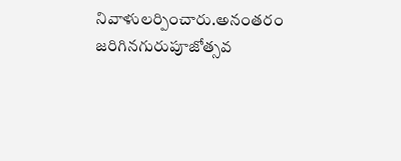నివాళులర్పించారు.అనంతరం జరిగినగురుపూజోత్సవ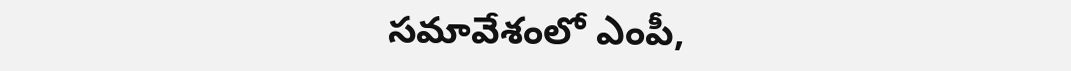సమావేశంలో ఎంపీ,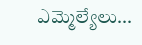ఎమ్మెల్యేలు...